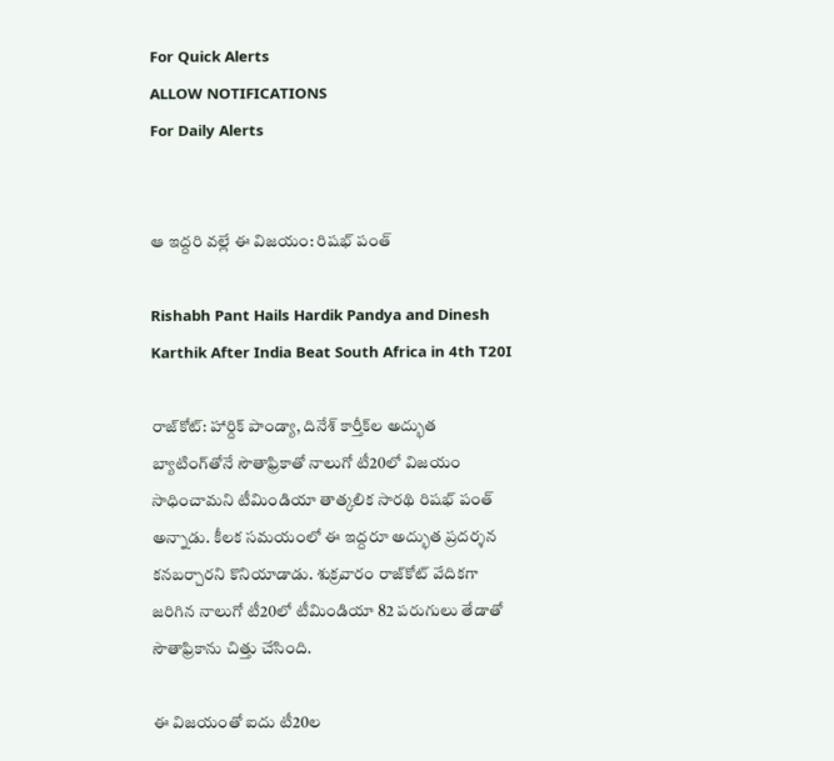For Quick Alerts
ALLOW NOTIFICATIONS
For Daily Alerts


ఆ ఇద్దరి వల్లే ఈ విజయం: రిషభ్ పంత్

Rishabh Pant Hails Hardik Pandya and Dinesh Karthik After India Beat South Africa in 4th T20I

రాజ్‌కోట్: హార్దిక్ పాండ్యా, దినేశ్ కార్తీక్‌ల అద్భుత బ్యాటింగ్‌తోనే సౌతాఫ్రికాతో నాలుగో టీ20లో విజయం సాధించామని టీమిండియా తాత్కలిక సారథి రిషభ్ పంత్ అన్నాడు. కీలక సమయంలో ఈ ఇద్దరూ అద్భుత ప్రదర్శన కనబర్చారని కొనియాడాడు. శుక్రవారం రాజ్‌కోట్ వేదికగా జరిగిన నాలుగో టీ20లో టీమిండియా 82 పరుగులు తేడాతో సౌతాఫ్రికాను చిత్తు చేసింది.

ఈ విజయంతో ఐదు టీ20ల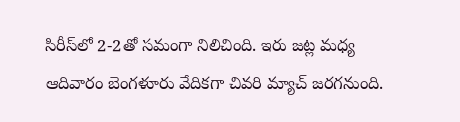సిరీస్‌లో 2-2తో సమంగా నిలిచింది. ఇరు జట్ల మధ్య ఆదివారం బెంగళూరు వేదికగా చివరి మ్యాచ్ జరగనుంది.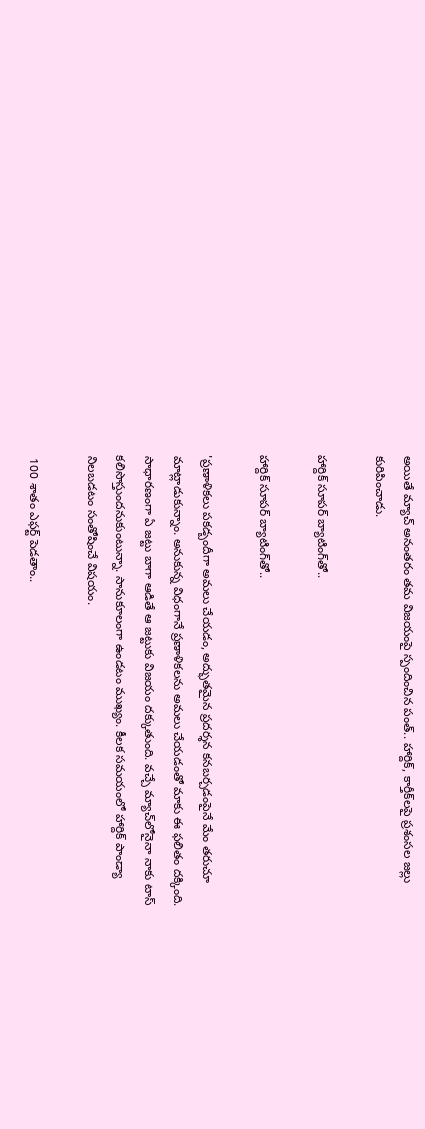అయితే మ్యాచ్ అనంతరం తమ విజయంపై స్పందించిన పంత్.. హార్దిక్, కార్తీక్‌లపై ప్రశంసల జల్లు కురిపించాడు.

హార్దిక్ సూపర్ బ్యాటింగ్‌తో..

హార్దిక్ సూపర్ బ్యాటింగ్‌తో..

'ప్రణాళికలు పకడ్బందీగా అమలు చేయడం, అద్భుతమైన ప్రదర్శన కనబర్చడంపైనే మేం తరుచూ మాట్లాడుకున్నాం. అనుకున్న విధంగానే ప్రణాళికలను అమలు చేయడంతో మాకు ఈ ఫలితం దక్కింది. సాధారణంగా ఏ జట్టు బాగా ఆడితే ఆ జట్టుకు విజయం దక్కుతుంది. వచ్చే మ్యాచ్‌లోనైనా నాకు టాస్ కలిసొస్తుందనుకుంటున్నా. సానుకూలంగా ఉండటం ముఖ్యం. కీలక సమయంలో హార్దిక్ పాండ్యా నిలబడటం సంతోషించే విషయం.

 100 శాతం ఎఫర్ట్ పెడతాం..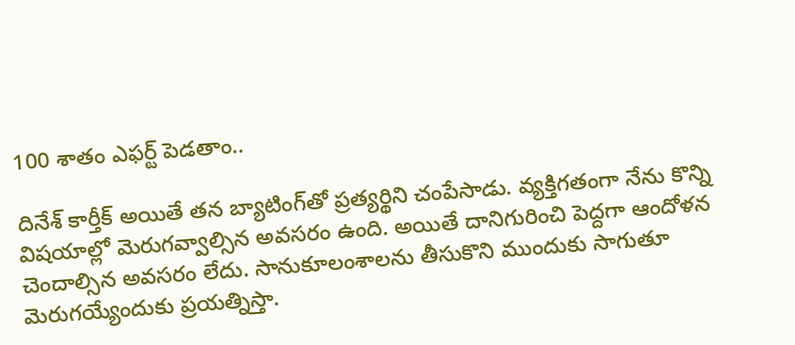100 శాతం ఎఫర్ట్ పెడతాం..

దినేశ్ కార్తీక్ అయితే తన బ్యాటింగ్‌తో ప్రత్యర్థిని చంపేసాడు. వ్యక్తిగతంగా నేను కొన్ని విషయాల్లో మెరుగవ్వాల్సిన అవసరం ఉంది. అయితే దానిగురించి పెద్దగా ఆందోళన చెందాల్సిన అవసరం లేదు. సానుకూలంశాలను తీసుకొని ముందుకు సాగుతూ మెరుగయ్యేందుకు ప్రయత్నిస్తా.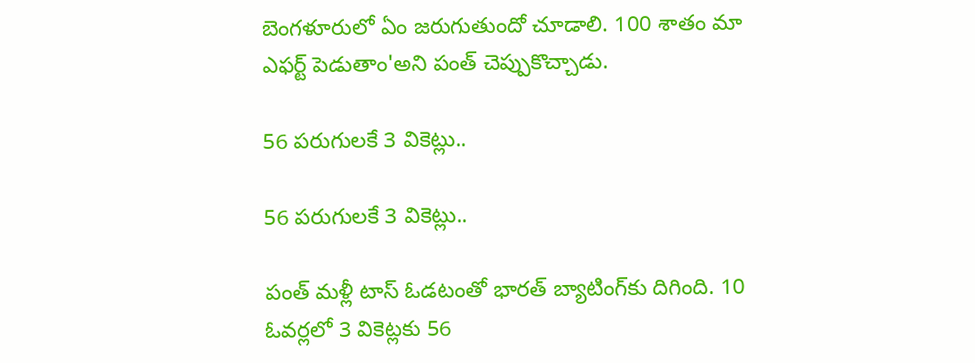బెంగళూరులో ఏం జరుగుతుందో చూడాలి. 100 శాతం మా ఎఫర్ట్ పెడుతాం'అని పంత్ చెప్పుకొచ్చాడు.

56 పరుగులకే 3 వికెట్లు..

56 పరుగులకే 3 వికెట్లు..

పంత్ మళ్లీ టాస్ ఓడటంతో భారత్ బ్యాటింగ్‌కు దిగింది. 10 ఓవర్లలో 3 వికెట్లకు 56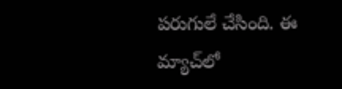పరుగులే చేసింది. ఈ మ్యాచ్‌లో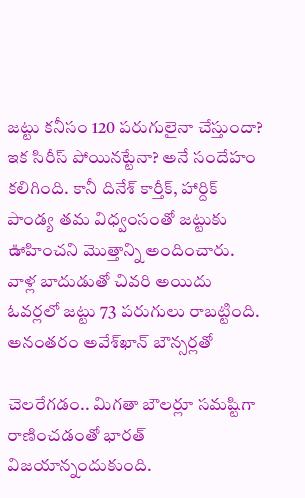జట్టు కనీసం 120 పరుగులైనా చేస్తుందా? ఇక సిరీస్‌ పోయినట్టేనా? అనే సందేహం కలిగింది. కానీ దినేశ్‌ కార్తీక్‌, హార్దిక్‌ పాండ్య తమ విధ్వంసంతో జట్టుకు ఊహించని మొత్తాన్ని అందించారు. వాళ్ల బాదుడుతో చివరి అయిదు ఓవర్లలో జట్టు 73 పరుగులు రాబట్టింది. అనంతరం అవేశ్‌ఖాన్‌ బౌన్సర్లతో

చెలరేగడం.. మిగతా బౌలర్లూ సమష్టిగా రాణించడంతో భారత్ విజయాన్నందుకుంది.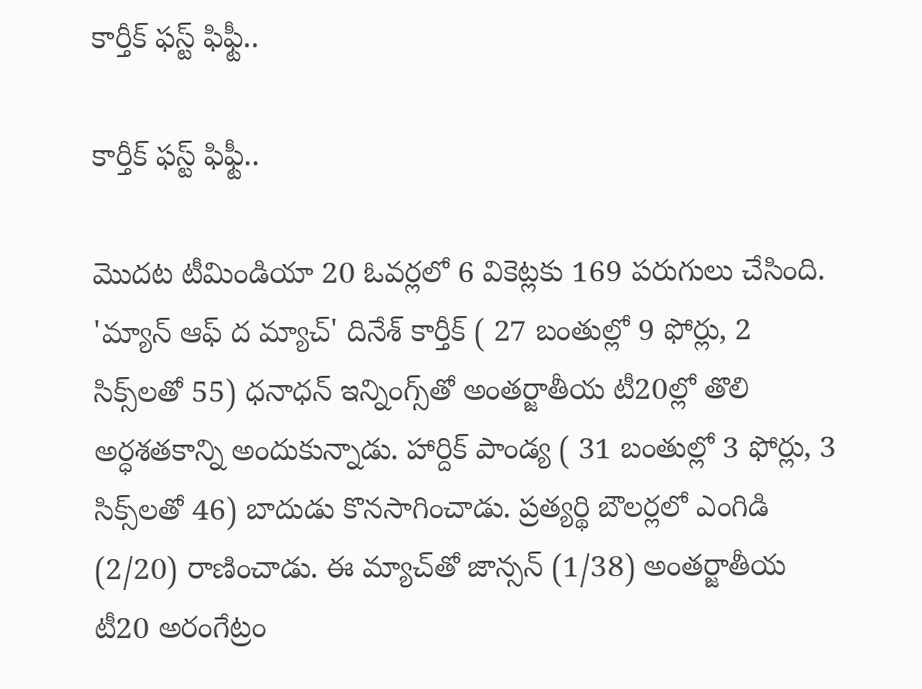కార్తీక్ ఫస్ట్ ఫిఫ్టీ..

కార్తీక్ ఫస్ట్ ఫిఫ్టీ..

మొదట టీమిండియా 20 ఓవర్లలో 6 వికెట్లకు 169 పరుగులు చేసింది. 'మ్యాన్‌ ఆఫ్‌ ద మ్యాచ్‌' దినేశ్‌ కార్తీక్‌ ( 27 బంతుల్లో 9 ఫోర్లు, 2 సిక్స్‌లతో 55) ధనాధన్‌ ఇన్నింగ్స్‌తో అంతర్జాతీయ టీ20ల్లో తొలి అర్ధశతకాన్ని అందుకున్నాడు. హార్దిక్‌ పాండ్య ( 31 బంతుల్లో 3 ఫోర్లు, 3 సిక్స్‌లతో 46) బాదుడు కొనసాగించాడు. ప్రత్యర్థి బౌలర్లలో ఎంగిడి (2/20) రాణించాడు. ఈ మ్యాచ్‌తో జాన్సన్‌ (1/38) అంతర్జాతీయ టీ20 అరంగేట్రం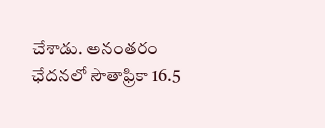చేశాడు. అనంతరం ఛేదనలో సౌతాఫ్రికా 16.5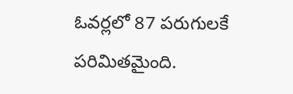ఓవర్లలో 87 పరుగులకే పరిమితమైంది.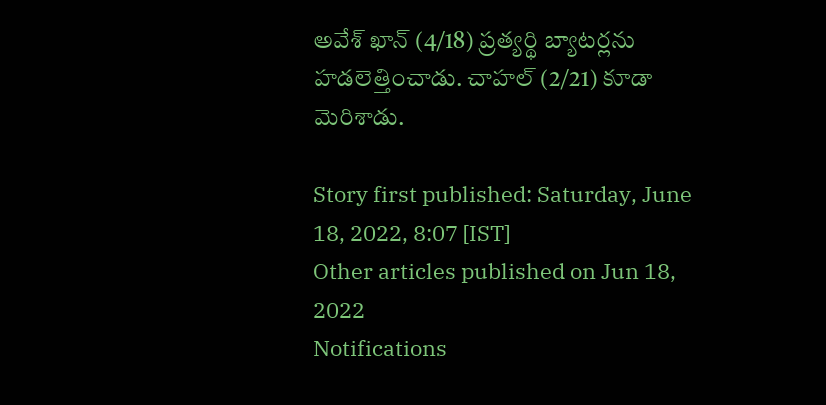అవేశ్‌ ఖాన్‌ (4/18) ప్రత్యర్థి బ్యాటర్లను హడలెత్తించాడు. చాహల్‌ (2/21) కూడా మెరిశాడు.

Story first published: Saturday, June 18, 2022, 8:07 [IST]
Other articles published on Jun 18, 2022
Notifications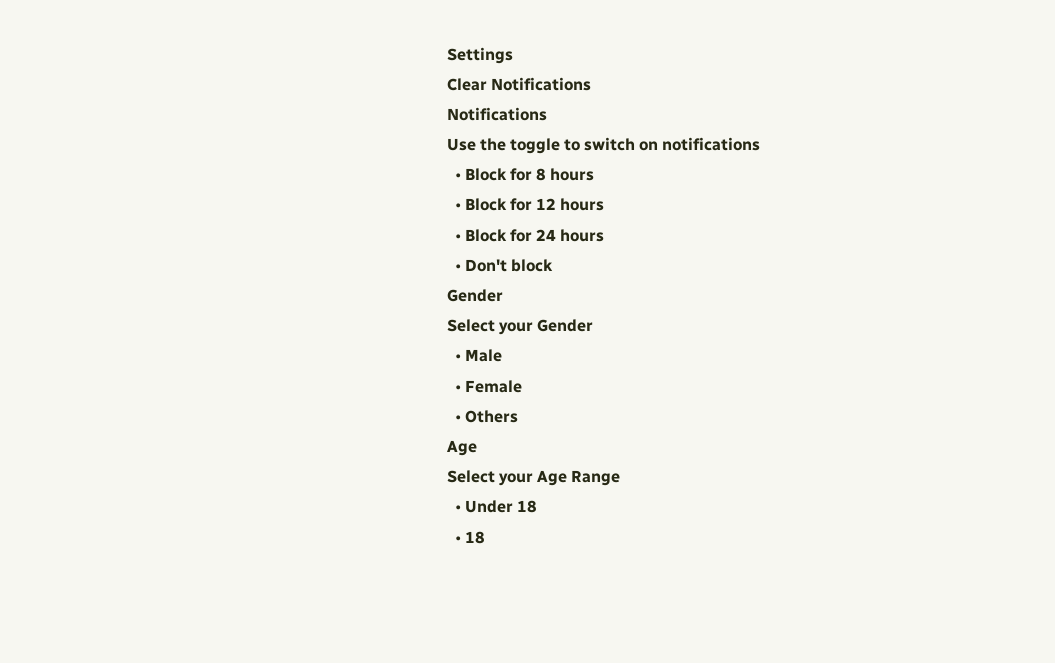Settings
Clear Notifications
Notifications
Use the toggle to switch on notifications
  • Block for 8 hours
  • Block for 12 hours
  • Block for 24 hours
  • Don't block
Gender
Select your Gender
  • Male
  • Female
  • Others
Age
Select your Age Range
  • Under 18
  • 18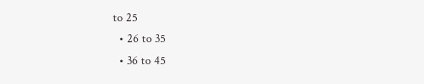to 25
  • 26 to 35
  • 36 to 45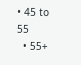• 45 to 55
  • 55+